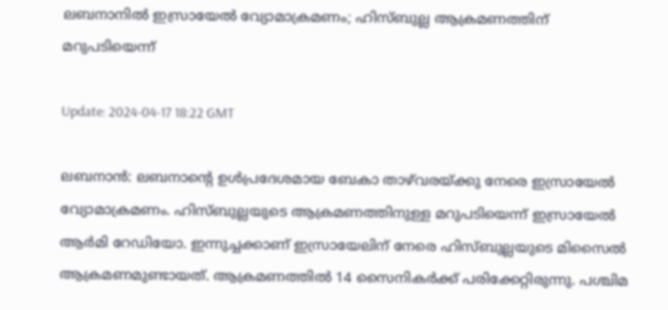ലബനാനില്‍ ഇസ്രായേല്‍ വ്യോമാക്രമണം; ഹിസ്ബുല്ല ആക്രമണത്തിന് മറുപടിയെന്ന്

Update: 2024-04-17 18:22 GMT

ലബനാന്‍: ലബനാന്റെ ഉള്‍പ്രദേശമായ ബേകാ താഴ്‌വരയ്ക്കു നേരെ ഇസ്രായേല്‍ വ്യോമാക്രമണം. ഹിസ്ബുല്ലയുടെ ആക്രമണത്തിനുള്ള മറുപടിയെന്ന് ഇസ്രായേല്‍ ആര്‍മി റേഡിയോ. ഇന്നുച്ചക്കാണ് ഇസ്രായേലിന് നേരെ ഹിസ്ബുല്ലയുടെ മിസൈല്‍ ആക്രമണമുണ്ടായത്. ആക്രമണത്തില്‍ 14 സൈനികര്‍ക്ക് പരിക്കേറ്റിരുന്നു. പശ്ചിമ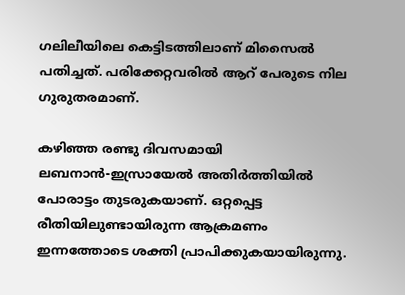ഗലിലീയിലെ കെട്ടിടത്തിലാണ് മിസൈല്‍ പതിച്ചത്. പരിക്കേറ്റവരില്‍ ആറ് പേരുടെ നില ഗുരുതരമാണ്.

കഴിഞ്ഞ രണ്ടു ദിവസമായി ലബനാന്‍-ഇസ്രായേല്‍ അതിര്‍ത്തിയില്‍ പോരാട്ടം തുടരുകയാണ്. ഒറ്റപ്പെട്ട രീതിയിലുണ്ടായിരുന്ന ആക്രമണം ഇന്നത്തോടെ ശക്തി പ്രാപിക്കുകയായിരുന്നു.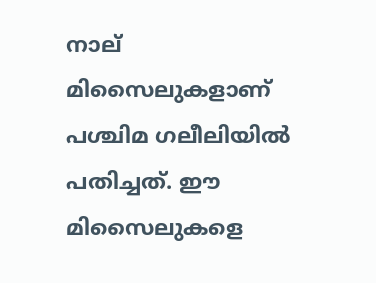നാല് മിസൈലുകളാണ് പശ്ചിമ ഗലീലിയില്‍ പതിച്ചത്. ഈ മിസൈലുകളെ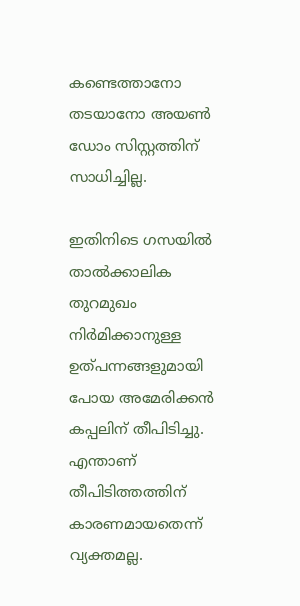കണ്ടെത്താനോ തടയാനോ അയണ്‍ ഡോം സിസ്റ്റത്തിന് സാധിച്ചില്ല.

ഇതിനിടെ ഗസയില്‍ താല്‍ക്കാലിക തുറമുഖം നിര്‍മിക്കാനുള്ള ഉത്പന്നങ്ങളുമായി പോയ അമേരിക്കന്‍ കപ്പലിന് തീപിടിച്ചു. എന്താണ് തീപിടിത്തത്തിന് കാരണമായതെന്ന് വ്യക്തമല്ല.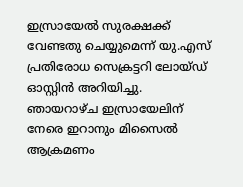ഇസ്രായേല്‍ സുരക്ഷക്ക് വേണ്ടതു ചെയ്യുമെന്ന് യു.എസ് പ്രതിരോധ സെക്രട്ടറി ലോയ്ഡ് ഓസ്റ്റിന്‍ അറിയിച്ചു. ഞായറാഴ്ച ഇസ്രായേലിന് നേരെ ഇറാനും മിസൈല്‍ ആക്രമണം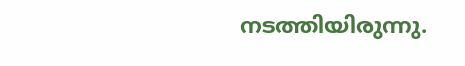നടത്തിയിരുന്നു.